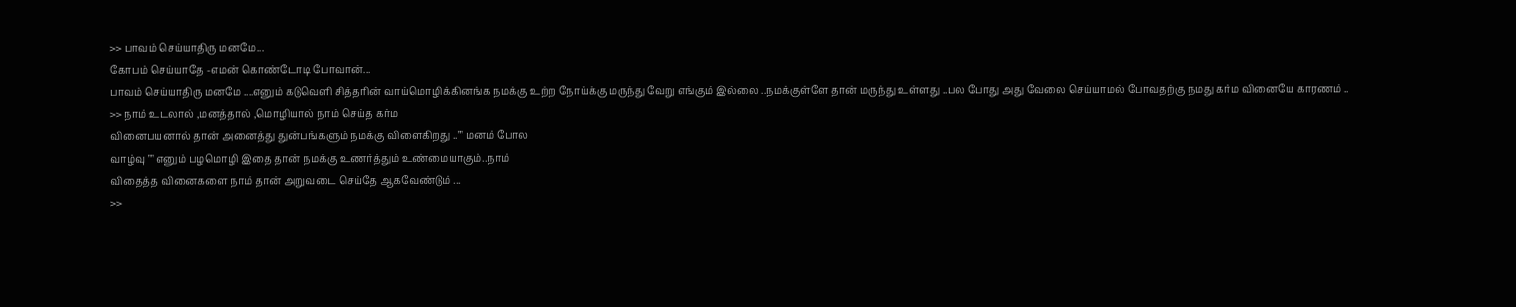>> பாவம் செய்யாதிரு மனமே...
கோபம் செய்யாதே -எமன் கொண்டோடி போவான்...
பாவம் செய்யாதிரு மனமே ....எனும் கடுவெளி சித்தரின் வாய்மொழிக்கினங்க நமக்கு உற்ற நோய்க்கு மருந்து வேறு எங்கும் இல்லை ..நமக்குள்ளே தான் மருந்து உள்ளது ..பல போது அது வேலை செய்யாமல் போவதற்கு நமது கர்ம வினையே காரணம் ..
>> நாம் உடலால் ,மனத்தால் ,மொழியால் நாம் செய்த கர்ம
வினைபயனால் தான் அனைத்து துன்பங்களும் நமக்கு விளைகிறது .."" மனம் போல
வாழ்வு "" எனும் பழமொழி இதை தான் நமக்கு உணர்த்தும் உண்மையாகும்..நாம்
விதைத்த வினைகளை நாம் தான் அறுவடை செய்தே ஆகவேண்டும் ...
>>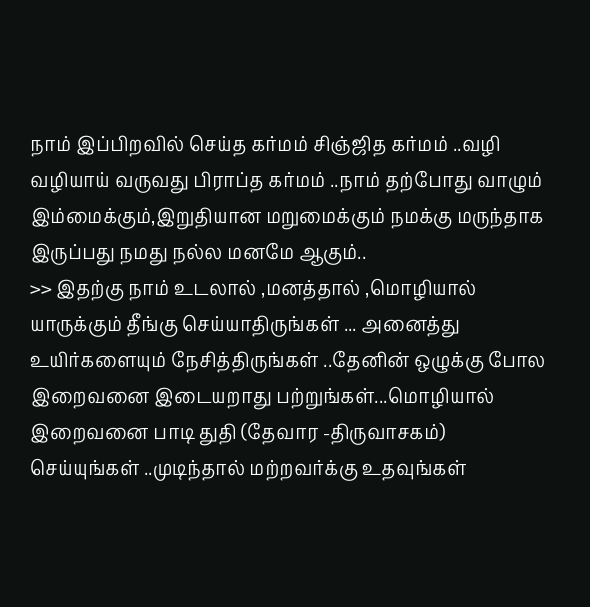நாம் இப்பிறவில் செய்த கர்மம் சிஞ்ஜித கர்மம் ..வழி வழியாய் வருவது பிராப்த கர்மம் ..நாம் தற்போது வாழும் இம்மைக்கும்,இறுதியான மறுமைக்கும் நமக்கு மருந்தாக இருப்பது நமது நல்ல மனமே ஆகும்..
>> இதற்கு நாம் உடலால் ,மனத்தால் ,மொழியால் யாருக்கும் தீங்கு செய்யாதிருங்கள் ... அனைத்து உயிர்களையும் நேசித்திருங்கள் ..தேனின் ஒழுக்கு போல இறைவனை இடையறாது பற்றுங்கள்...மொழியால் இறைவனை பாடி துதி (தேவார -திருவாசகம்) செய்யுங்கள் ..முடிந்தால் மற்றவர்க்கு உதவுங்கள்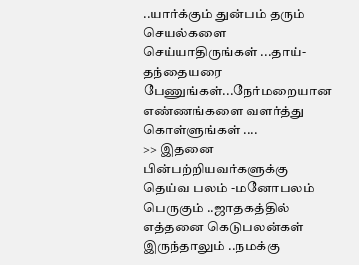..யார்க்கும் துன்பம் தரும் செயல்களை செய்யாதிருங்கள் ...தாய்- தந்தையரை பேணுங்கள்...நேர்மறையான எண்ணங்களை வளர்த்து கொள்ளுங்கள் ....
>> இதனை பின்பற்றியவர்களுக்கு தெய்வ பலம் -மனோபலம் பெருகும் ..ஜாதகத்தில் எத்தனை கெடுபலன்கள் இருந்தாலும் ..நமக்கு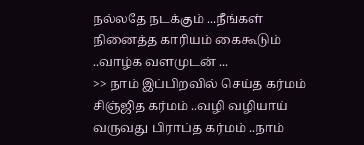நல்லதே நடக்கும் ...நீங்கள் நினைத்த காரியம் கைகூடும் ..வாழ்க வளமுடன் ...
>> நாம் இப்பிறவில் செய்த கர்மம் சிஞ்ஜித கர்மம் ..வழி வழியாய் வருவது பிராப்த கர்மம் ..நாம்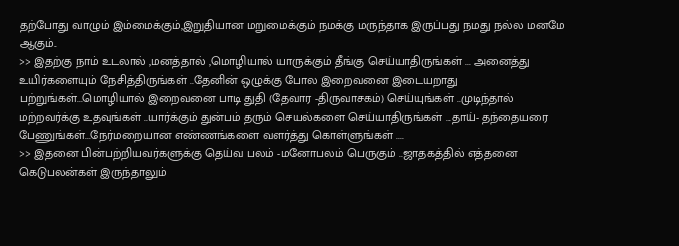தற்போது வாழும் இம்மைக்கும்,இறுதியான மறுமைக்கும் நமக்கு மருந்தாக இருப்பது நமது நல்ல மனமே ஆகும்..
>> இதற்கு நாம் உடலால் ,மனத்தால் ,மொழியால் யாருக்கும் தீங்கு செய்யாதிருங்கள் ... அனைத்து உயிர்களையும் நேசித்திருங்கள் ..தேனின் ஒழுக்கு போல இறைவனை இடையறாது பற்றுங்கள்...மொழியால் இறைவனை பாடி துதி (தேவார -திருவாசகம்) செய்யுங்கள் ..முடிந்தால் மற்றவர்க்கு உதவுங்கள் ..யார்க்கும் துன்பம் தரும் செயல்களை செய்யாதிருங்கள் ...தாய்- தந்தையரை பேணுங்கள்...நேர்மறையான எண்ணங்களை வளர்த்து கொள்ளுங்கள் ....
>> இதனை பின்பற்றியவர்களுக்கு தெய்வ பலம் -மனோபலம் பெருகும் ..ஜாதகத்தில் எத்தனை கெடுபலன்கள் இருந்தாலும்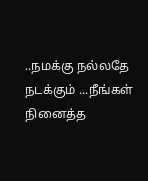..நமக்கு நல்லதே நடக்கும் ...நீங்கள் நினைத்த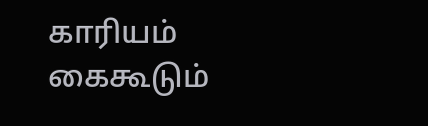காரியம் கைகூடும்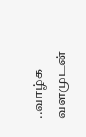..வாழ்க வளமுடன்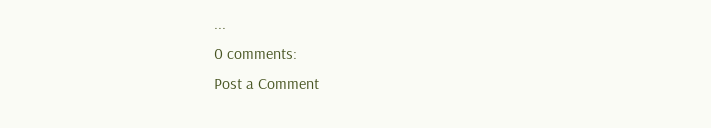...
0 comments:
Post a Comment